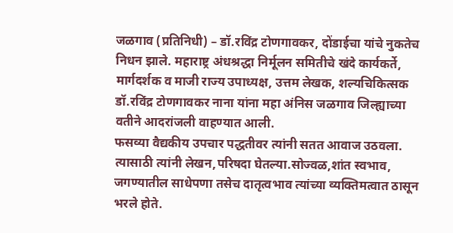जळगाव (प्रतिनिधी) – डॉ.रविंद्र टोणगावकर, दोंडाईचा यांचे नुकतेच निधन झाले. महाराष्ट्र अंधश्रद्धा निर्मूलन समितीचे खंदे कार्यकर्ते, मार्गदर्शक व माजी राज्य उपाध्यक्ष, उत्तम लेखक, शल्यचिकित्सक डॉ.रविंद्र टोणगावकर नाना यांना महा अंनिस जळगाव जिल्ह्याच्या वतीने आदरांजली वाहण्यात आली.
फसव्या वैद्यकीय उपचार पद्धतीवर त्यांनी सतत आवाज उठवला. त्यासाठी त्यांनी लेखन,परिषदा घेतल्या.सोज्वळ,शांत स्वभाव, जगण्यातील साधेपणा तसेच दातृत्वभाव त्यांच्या व्यक्तिमत्वात ठासून भरले होते.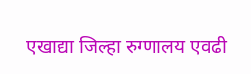एखाद्या जिल्हा रुग्णालय एवढी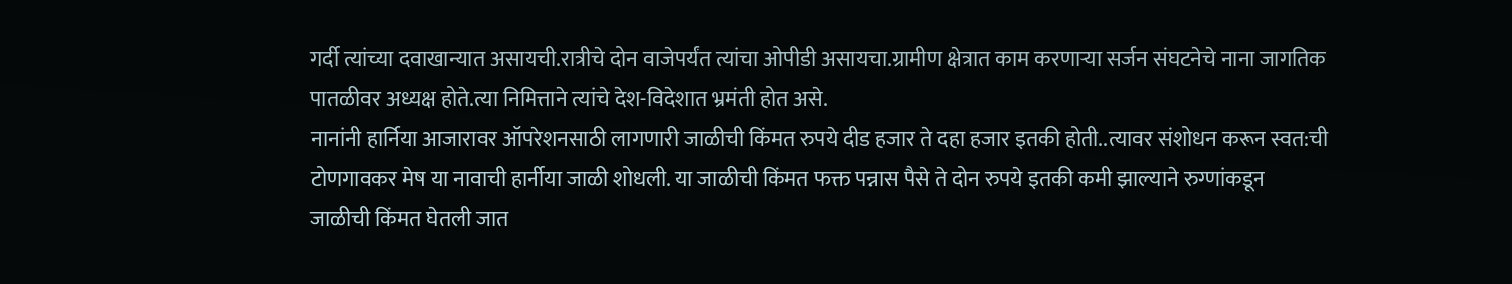गर्दी त्यांच्या दवाखान्यात असायची.रात्रीचे दोन वाजेपर्यंत त्यांचा ओपीडी असायचा.ग्रामीण क्षेत्रात काम करणाऱ्या सर्जन संघटनेचे नाना जागतिक पातळीवर अध्यक्ष होते.त्या निमित्ताने त्यांचे देश-विदेशात भ्रमंती होत असे.
नानांनी हार्निया आजारावर ऑपरेशनसाठी लागणारी जाळीची किंमत रुपये दीड हजार ते दहा हजार इतकी होती..त्यावर संशोधन करून स्वत:ची
टोणगावकर मेष या नावाची हार्नीया जाळी शोधली. या जाळीची किंमत फक्त पन्नास पैसे ते दोन रुपये इतकी कमी झाल्याने रुग्णांकडून जाळीची किंमत घेतली जात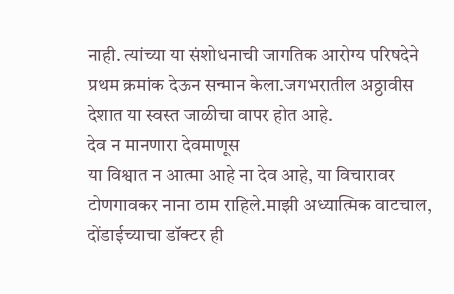नाही. त्यांच्या या संशोधनाची जागतिक आरोग्य परिषदेने प्रथम क्रमांक देऊन सन्मान केला.जगभरातील अठ्ठावीस देशात या स्वस्त जाळीचा वापर होत आहे.
देव न मानणारा देवमाणूस
या विश्वात न आत्मा आहे ना देव आहे, या विचारावर टोणगावकर नाना ठाम राहिले.माझी अध्यात्मिक वाटचाल, दोंडाईच्याचा डॉक्टर ही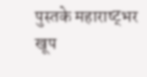पुस्तके महाराष्ट्भर खूप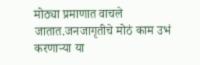मोठ्या प्रमाणात वाचले जातात.जनजागृतीचे मोठं काम उभं करणाऱ्या या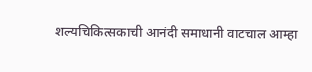शल्यचिकित्सकाची आनंदी समाधानी वाटचाल आम्हा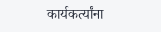कार्यकर्त्यांना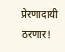प्रेरणादायी ठरणार!